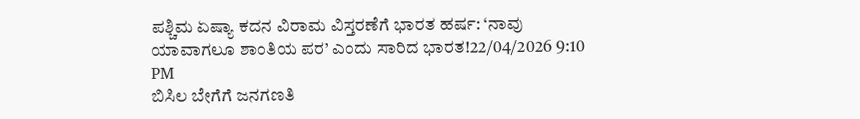ಪಶ್ಚಿಮ ಏಷ್ಯಾ ಕದನ ವಿರಾಮ ವಿಸ್ತರಣೆಗೆ ಭಾರತ ಹರ್ಷ: ‘ನಾವು ಯಾವಾಗಲೂ ಶಾಂತಿಯ ಪರ’ ಎಂದು ಸಾರಿದ ಭಾರತ!22/04/2026 9:10 PM
ಬಿಸಿಲ ಬೇಗೆಗೆ ಜನಗಣತಿ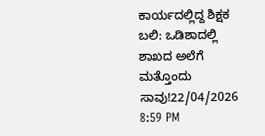ಕಾರ್ಯದಲ್ಲಿದ್ದ ಶಿಕ್ಷಕ ಬಲಿ: ಒಡಿಶಾದಲ್ಲಿ ಶಾಖದ ಅಲೆಗೆ ಮತ್ತೊಂದು ಸಾವು!22/04/2026 8:59 PM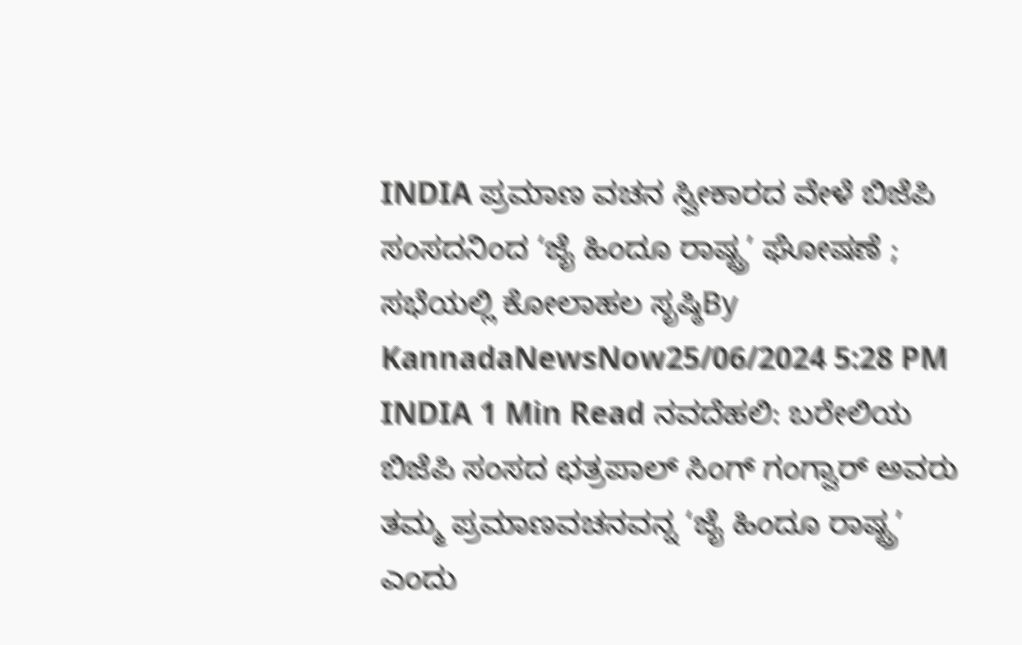INDIA ಪ್ರಮಾಣ ವಚನ ಸ್ವೀಕಾರದ ವೇಳೆ ಬಿಜೆಪಿ ಸಂಸದನಿಂದ ‘ಜೈ ಹಿಂದೂ ರಾಷ್ಟ್ರ’ ಘೋಷಣೆ ; ಸಭೆಯಲ್ಲಿ ಕೋಲಾಹಲ ಸೃಷ್ಠಿBy KannadaNewsNow25/06/2024 5:28 PM INDIA 1 Min Read ನವದೆಹಲಿ: ಬರೇಲಿಯ ಬಿಜೆಪಿ ಸಂಸದ ಛತ್ರಪಾಲ್ ಸಿಂಗ್ ಗಂಗ್ವಾರ್ ಅವರು ತಮ್ಮ ಪ್ರಮಾಣವಚನವನ್ನ ‘ಜೈ ಹಿಂದೂ ರಾಷ್ಟ್ರ’ ಎಂದು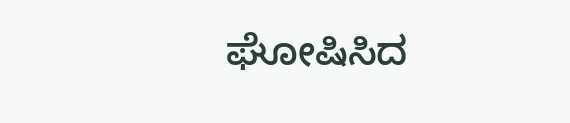ಘೋಷಿಸಿದ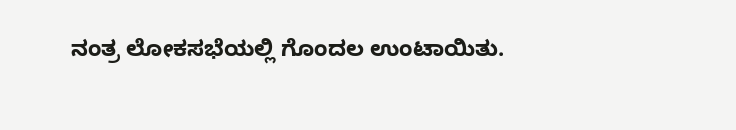ನಂತ್ರ ಲೋಕಸಭೆಯಲ್ಲಿ ಗೊಂದಲ ಉಂಟಾಯಿತು.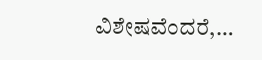ವಿಶೇಷವೆಂದರೆ,…